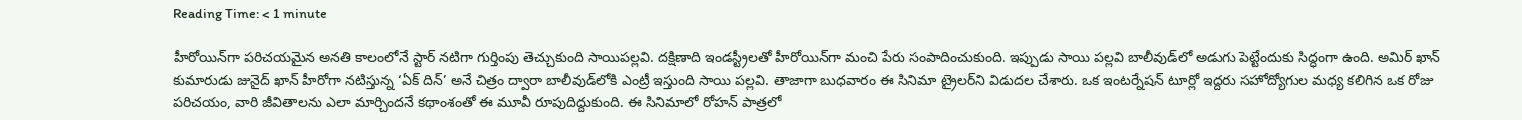Reading Time: < 1 minute

హీరోయిన్‌గా పరిచయమైన అనతి కాలంలోనే స్టార్ నటిగా గుర్తింపు తెచ్చుకుంది సాయిపల్లవి. దక్షిణాది ఇండస్ట్రీలతో హీరోయిన్‌గా మంచి పేరు సంపాదించుకుంది. ఇప్పుడు సాయి పల్లవి బాలీవుడ్‌లో అడుగు పెట్టేందుకు సిద్ధంగా ఉంది. అమిర్ ఖాన్ కుమారుడు జునైద్ ఖాన్ హీరోగా నటిస్తున్న ‘ఏక్ దిన్’ అనే చిత్రం ద్వారా బాలీవుడ్‌లోకి ఎంట్రీ ఇస్తుంది సాయి పల్లవి. తాజాగా బుధవారం ఈ సినిమా ట్రైలర్‌ని విడుదల చేశారు. ఒక ఇంటర్నేషన్ టూర్లో ఇద్దరు సహోద్యోగుల మధ్య కలిగిన ఒక రోజు పరిచయం, వారి జీవితాలను ఎలా మార్చిందనే కథాంశంతో ఈ మూవీ రూపుదిద్దుకుంది. ఈ సినిమాలో రోహన్ పాత్రలో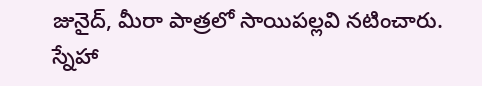జునైద్, మీరా పాత్రలో సాయిపల్లవి నటించారు. స్నేహా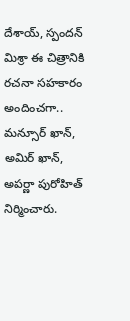దేశాయ్, స్పందన్ మిశ్రా ఈ చిత్రానికి రచనా సహకారం అందించగా.. మన్సూర్ ఖాన్, అమిర్ ఖాన్, అపర్ణా పురోహిత్ నిర్మించారు.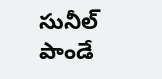సునీల్ పాండే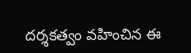దర్శకత్వం వహించిన ఈ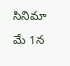సినిమా మే 1న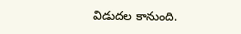విడుదల కానుంది.